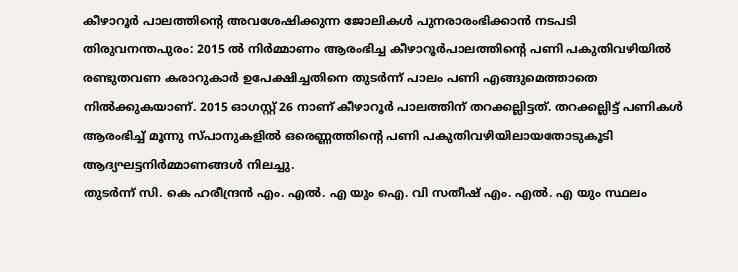കീഴാറൂർ പാലത്തിന്റെ അവശേഷിക്കുന്ന ജോലികൾ പുനരാരംഭിക്കാൻ നടപടി
തിരുവനന്തപുരം: 2015 ൽ നിർമ്മാണം ആരംഭിച്ച കീഴാറൂർപാലത്തിന്റെ പണി പകുതിവഴിയിൽ രണ്ടുതവണ കരാറുകാർ ഉപേക്ഷിച്ചതിനെ തുടർന്ന് പാലം പണി എങ്ങുമെത്താതെ നിൽക്കുകയാണ്. 2015 ഓഗസ്റ്റ് 26 നാണ് കീഴാറൂർ പാലത്തിന് തറക്കല്ലിട്ടത്. തറക്കല്ലിട്ട് പണികൾ ആരംഭിച്ച് മൂന്നു സ്പാനുകളിൽ ഒരെണ്ണത്തിന്റെ പണി പകുതിവഴിയിലായതോടുകൂടി ആദ്യഘട്ടനിർമ്മാണങ്ങൾ നിലച്ചു.
തുടർന്ന് സി. കെ ഹരീന്ദ്രൻ എം. എൽ. എ യും ഐ. വി സതീഷ് എം. എൽ. എ യും സ്ഥലം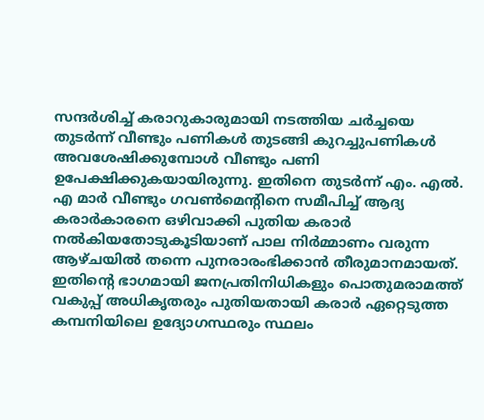സന്ദർശിച്ച് കരാറുകാരുമായി നടത്തിയ ചർച്ചയെ തുടർന്ന് വീണ്ടും പണികൾ തുടങ്ങി കുറച്ചുപണികൾ അവശേഷിക്കുമ്പോൾ വീണ്ടും പണി ഉപേക്ഷിക്കുകയായിരുന്നു. ഇതിനെ തുടർന്ന് എം. എൽ. എ മാർ വീണ്ടും ഗവൺമെന്റിനെ സമീപിച്ച് ആദ്യ കരാർകാരനെ ഒഴിവാക്കി പുതിയ കരാർ നൽകിയതോടുകൂടിയാണ് പാല നിർമ്മാണം വരുന്ന ആഴ്ചയിൽ തന്നെ പുനരാരംഭിക്കാൻ തീരുമാനമായത്. ഇതിന്റെ ഭാഗമായി ജനപ്രതിനിധികളും പൊതുമരാമത്ത് വകുപ്പ് അധികൃതരും പുതിയതായി കരാർ ഏറ്റെടുത്ത കമ്പനിയിലെ ഉദ്യോഗസ്ഥരും സ്ഥലം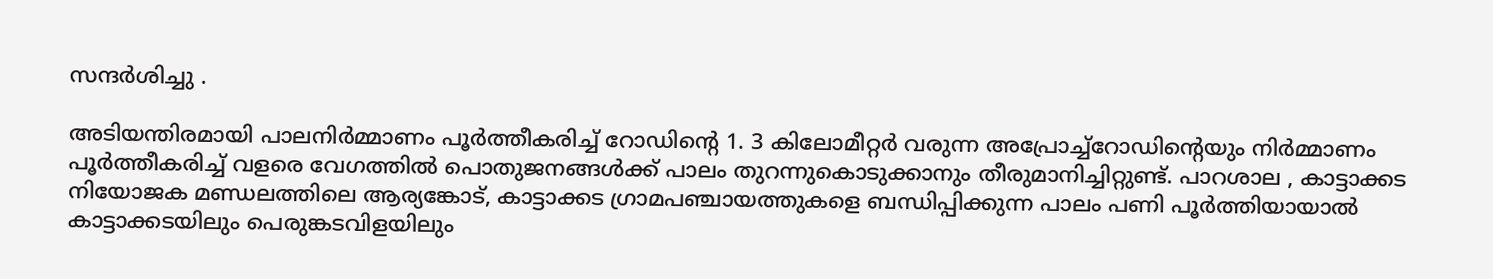സന്ദർശിച്ചു .

അടിയന്തിരമായി പാലനിർമ്മാണം പൂർത്തീകരിച്ച് റോഡിന്റെ 1. 3 കിലോമീറ്റർ വരുന്ന അപ്രോച്ച്റോഡിന്റെയും നിർമ്മാണം പൂർത്തീകരിച്ച് വളരെ വേഗത്തിൽ പൊതുജനങ്ങൾക്ക് പാലം തുറന്നുകൊടുക്കാനും തീരുമാനിച്ചിറ്റുണ്ട്. പാറശാല , കാട്ടാക്കട നിയോജക മണ്ഡലത്തിലെ ആര്യങ്കോട്, കാട്ടാക്കട ഗ്രാമപഞ്ചായത്തുകളെ ബന്ധിപ്പിക്കുന്ന പാലം പണി പൂർത്തിയായാൽ കാട്ടാക്കടയിലും പെരുങ്കടവിളയിലും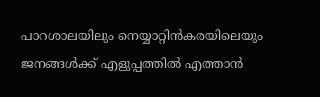പാറശാലയിലും നെയ്യാറ്റിൻകരയിലെയും ജനങ്ങൾക്ക് എളുപ്പത്തിൽ എത്താൻ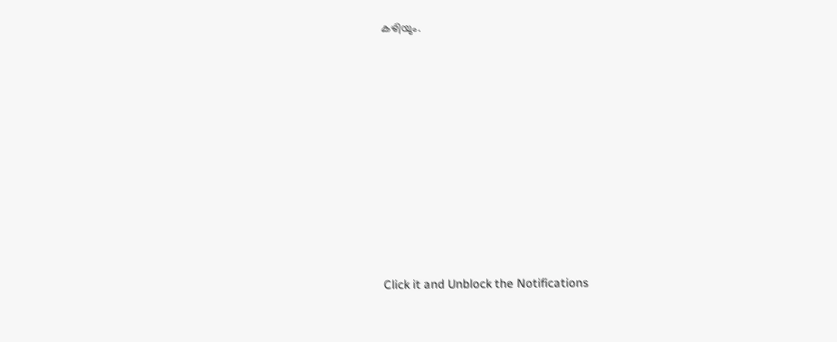കഴിയും.












Click it and Unblock the Notifications